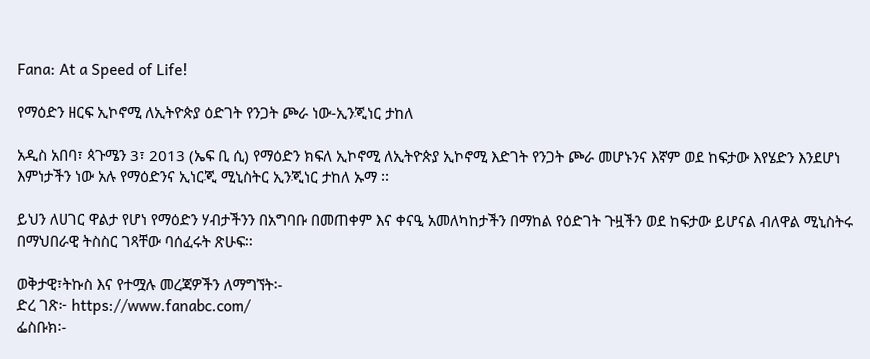Fana: At a Speed of Life!

የማዕድን ዘርፍ ኢኮኖሚ ለኢትዮጵያ ዕድገት የንጋት ጮራ ነው-ኢንጂነር ታከለ

አዲስ አበባ፣ ጳጉሜን 3፣ 2013 (ኤፍ ቢ ሲ) የማዕድን ክፍለ ኢኮኖሚ ለኢትዮጵያ ኢኮኖሚ እድገት የንጋት ጮራ መሆኑንና እኛም ወደ ከፍታው እየሄድን እንደሆነ እምነታችን ነው አሉ የማዕድንና ኢነርጂ ሚኒስትር ኢንጂነር ታከለ ኡማ ፡፡

ይህን ለሀገር ዋልታ የሆነ የማዕድን ሃብታችንን በአግባቡ በመጠቀም እና ቀናዒ አመለካከታችን በማከል የዕድገት ጉዟችን ወደ ከፍታው ይሆናል ብለዋል ሚኒስትሩ በማህበራዊ ትስስር ገጻቸው ባሰፈሩት ጽሁፍ፡፡

ወቅታዊ፣ትኩስ እና የተሟሉ መረጃዎችን ለማግኘት፡-
ድረ ገጽ፦ https://www.fanabc.com/
ፌስቡክ፡-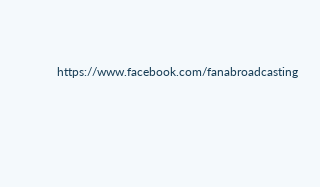https://www.facebook.com/fanabroadcasting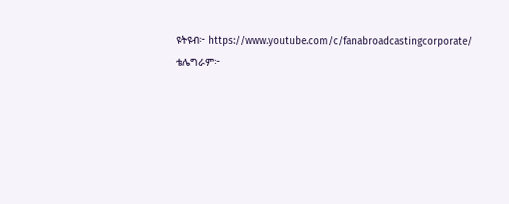ዩትዩብ፦ https://www.youtube.com/c/fanabroadcastingcorporate/
ቴሌግራም፦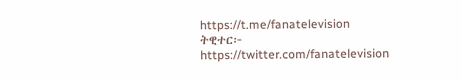https://t.me/fanatelevision
ትዊተር፦ https://twitter.com/fanatelevision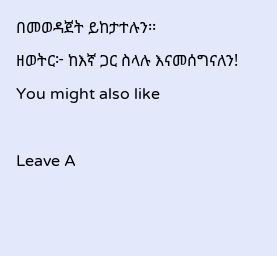በመወዳጀት ይከታተሉን፡፡
ዘወትር፦ ከእኛ ጋር ስላሉ እናመሰግናለን!
You might also like

Leave A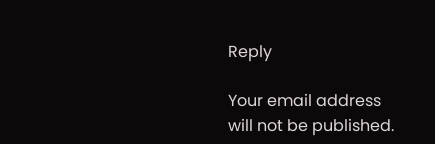Reply

Your email address will not be published.